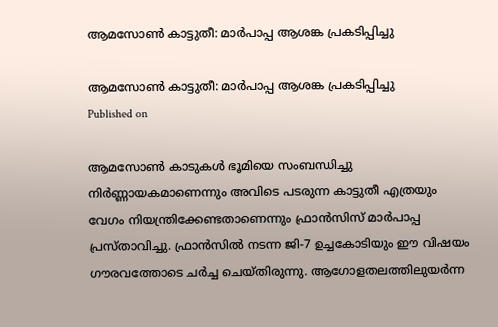ആമസോണ്‍ കാട്ടുതീ: മാര്‍പാപ്പ ആശങ്ക പ്രകടിപ്പിച്ചു

ആമസോണ്‍ കാട്ടുതീ: മാര്‍പാപ്പ ആശങ്ക പ്രകടിപ്പിച്ചു
Published on

ആമസോണ്‍ കാടുകള്‍ ഭൂമിയെ സംബന്ധിച്ചു നിര്‍ണ്ണായകമാണെന്നും അവിടെ പടരുന്ന കാട്ടുതീ എത്രയും വേഗം നിയന്ത്രിക്കേണ്ടതാണെന്നും ഫ്രാന്‍സിസ് മാര്‍പാപ്പ പ്രസ്താവിച്ചു. ഫ്രാന്‍സില്‍ നടന്ന ജി-7 ഉച്ചകോടിയും ഈ വിഷയം ഗൗരവത്തോടെ ചര്‍ച്ച ചെയ്തിരുന്നു. ആഗോളതലത്തിലുയര്‍ന്ന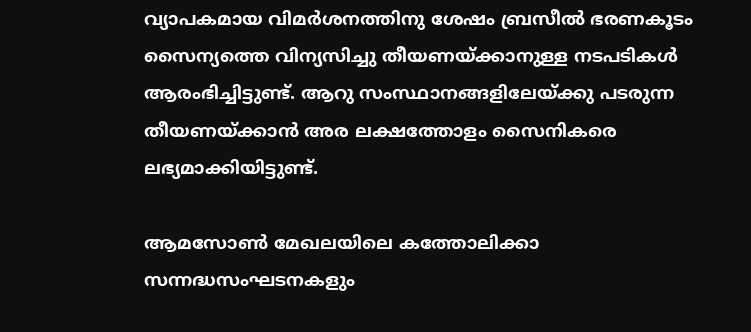വ്യാപകമായ വിമര്‍ശനത്തിനു ശേഷം ബ്രസീല്‍ ഭരണകൂടം സൈന്യത്തെ വിന്യസിച്ചു തീയണയ്ക്കാനുള്ള നടപടികള്‍ ആരംഭിച്ചിട്ടുണ്ട്. ആറു സംസ്ഥാനങ്ങളിലേയ്ക്കു പടരുന്ന തീയണയ്ക്കാന്‍ അര ലക്ഷത്തോളം സൈനികരെ ലഭ്യമാക്കിയിട്ടുണ്ട്.

ആമസോണ്‍ മേഖലയിലെ കത്തോലിക്കാ സന്നദ്ധസംഘടനകളും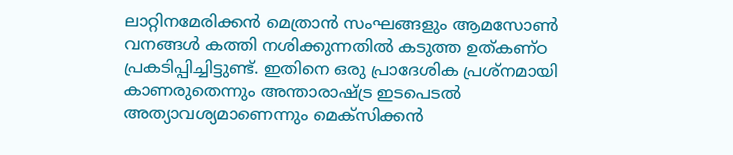ലാറ്റിനമേരിക്കന്‍ മെത്രാന്‍ സംഘങ്ങളും ആമസോണ്‍ വനങ്ങള്‍ കത്തി നശിക്കുന്നതില്‍ കടുത്ത ഉത്കണ്ഠ പ്രകടിപ്പിച്ചിട്ടുണ്ട്. ഇതിനെ ഒരു പ്രാദേശിക പ്രശ്നമായി കാണരുതെന്നും അന്താരാഷ്ട്ര ഇടപെടല്‍ അത്യാവശ്യമാണെന്നും മെക്സിക്കന്‍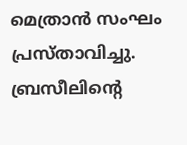മെത്രാന്‍ സംഘം പ്രസ്താവിച്ചു. ബ്രസീലിന്‍റെ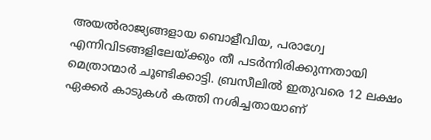അയല്‍രാജ്യങ്ങളായ ബൊളീവിയ, പരാഗ്വേ എന്നിവിടങ്ങളിലേയ്ക്കും തീ പടര്‍ന്നിരിക്കുന്നതായി മെത്രാന്മാര്‍ ചൂണ്ടിക്കാട്ടി. ബ്രസീലില്‍ ഇതുവരെ 12 ലക്ഷം ഏക്കര്‍ കാടുകള്‍ കത്തി നശിച്ചതായാണ്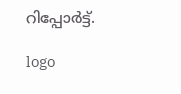റിപ്പോര്‍ട്ട്.

logo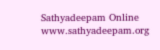Sathyadeepam Online
www.sathyadeepam.org